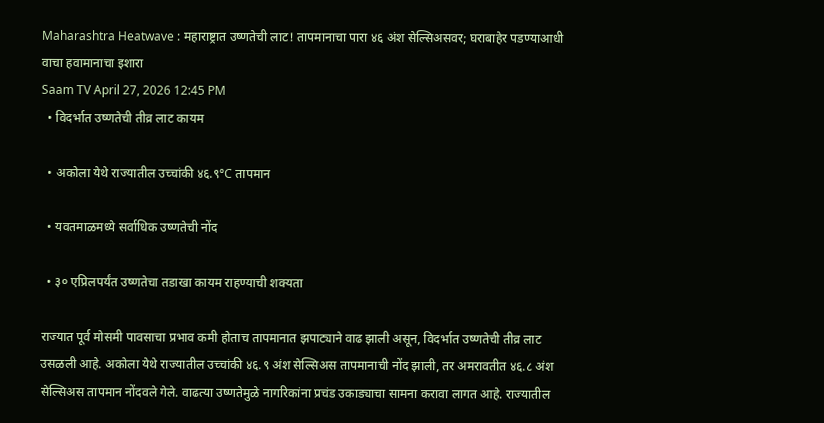Maharashtra Heatwave : महाराष्ट्रात उष्णतेची लाट! तापमानाचा पारा ४६ अंश सेल्सिअसवर; घराबाहेर पडण्याआधी वाचा हवामानाचा इशारा
Saam TV April 27, 2026 12:45 PM
  • विदर्भात उष्णतेची तीव्र लाट कायम

  • अकोला येथे राज्यातील उच्चांकी ४६.९°C तापमान

  • यवतमाळमध्ये सर्वाधिक उष्णतेची नोंद

  • ३० एप्रिलपर्यंत उष्णतेचा तडाखा कायम राहण्याची शक्यता

राज्यात पूर्व मोसमी पावसाचा प्रभाव कमी होताच तापमानात झपाट्याने वाढ झाली असून, विदर्भात उष्णतेची तीव्र लाट उसळली आहे. अकोला येथे राज्यातील उच्चांकी ४६.९ अंश सेल्सिअस तापमानाची नोंद झाली, तर अमरावतीत ४६.८ अंश सेल्सिअस तापमान नोंदवले गेले. वाढत्या उष्णतेमुळे नागरिकांना प्रचंड उकाड्याचा सामना करावा लागत आहे. राज्यातील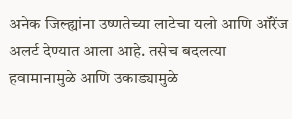अनेक जिल्ह्यांना उष्णतेच्या लाटेचा यलो आणि ऑरेंज अलर्ट देण्यात आला आहे. तसेच बदलत्या हवामानामुळे आणि उकाड्यामुळे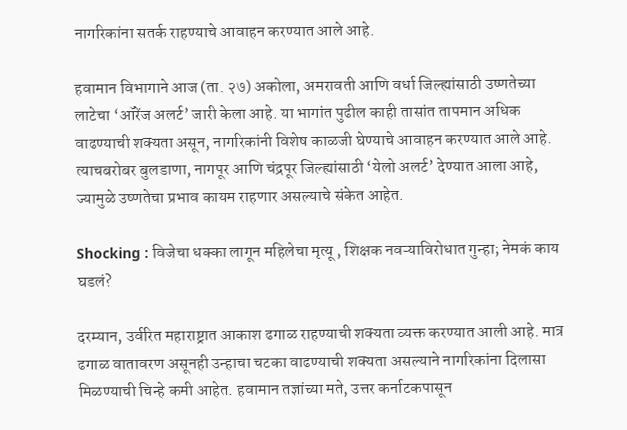नागरिकांना सतर्क राहण्याचे आवाहन करण्यात आले आहे.

हवामान विभागाने आज (ता. २७) अकोला, अमरावती आणि वर्धा जिल्ह्यांसाठी उष्णतेच्या लाटेचा ‘ऑरेंज अलर्ट’ जारी केला आहे. या भागांत पुढील काही तासांत तापमान अधिक वाढण्याची शक्यता असून, नागरिकांनी विशेष काळजी घेण्याचे आवाहन करण्यात आले आहे. त्याचबरोबर बुलडाणा, नागपूर आणि चंद्रपूर जिल्ह्यांसाठी ‘येलो अलर्ट’ देण्यात आला आहे, ज्यामुळे उष्णतेचा प्रभाव कायम राहणार असल्याचे संकेत आहेत.

Shocking : विजेचा धक्का लागून महिलेचा मृत्यू , शिक्षक नवऱ्याविरोधात गुन्हा; नेमकं काय घडलं?

दरम्यान, उर्वरित महाराष्ट्रात आकाश ढगाळ राहण्याची शक्यता व्यक्त करण्यात आली आहे. मात्र ढगाळ वातावरण असूनही उन्हाचा चटका वाढण्याची शक्यता असल्याने नागरिकांना दिलासा मिळण्याची चिन्हे कमी आहेत. हवामान तज्ञांच्या मते, उत्तर कर्नाटकपासून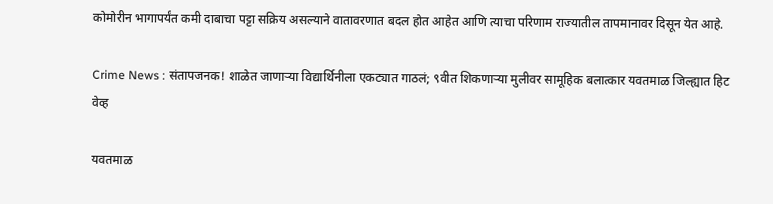कोमोरीन भागापर्यंत कमी दाबाचा पट्टा सक्रिय असल्याने वातावरणात बदल होत आहेत आणि त्याचा परिणाम राज्यातील तापमानावर दिसून येत आहे.

Crime News : संतापजनक! शाळेत जाणाऱ्या विद्यार्थिनीला एकट्यात गाठलं; ९वीत शिकणाऱ्या मुलीवर सामूहिक बलात्कार यवतमाळ जिल्ह्यात हिट वेव्ह

यवतमाळ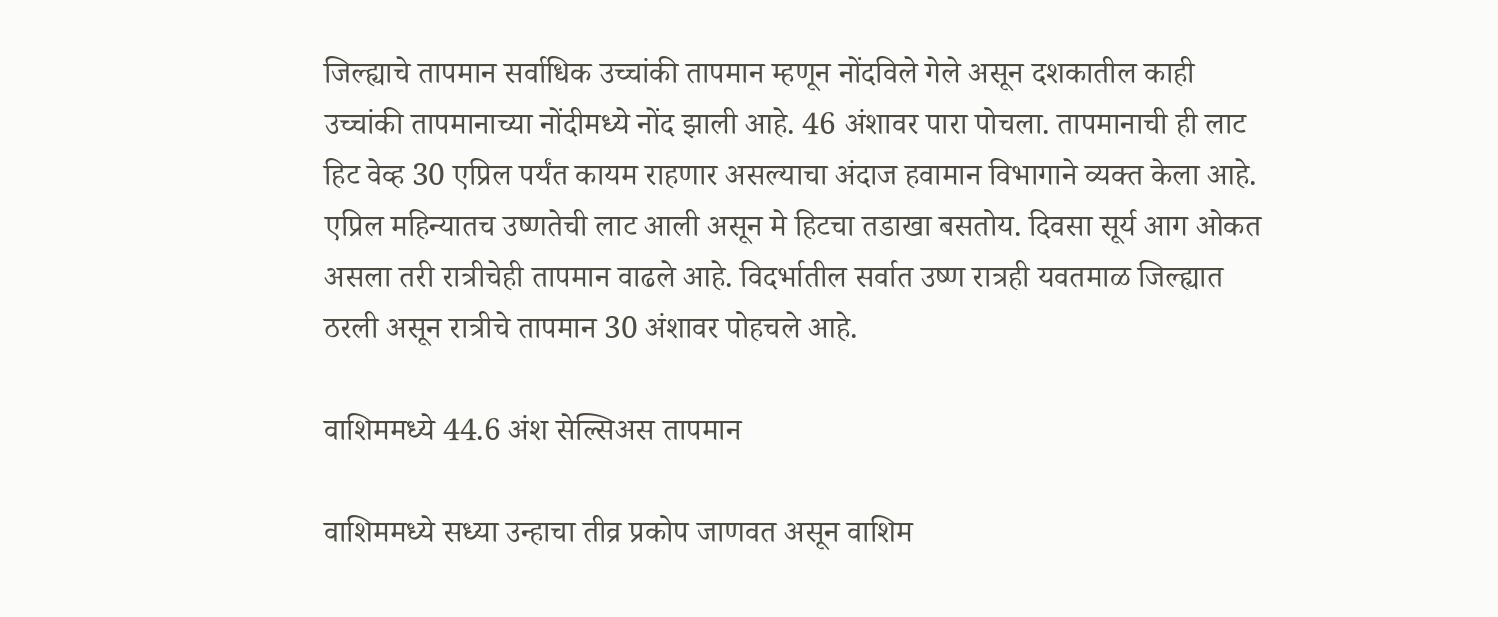जिल्ह्याचे तापमान सर्वाधिक उच्चांकी तापमान म्हणून नोंदविले गेले असून दशकातील काही उच्चांकी तापमानाच्या नोंदीमध्ये नोंद झाली आहे. 46 अंशावर पारा पोचला. तापमानाची ही लाट हिट वेव्ह 30 एप्रिल पर्यंत कायम राहणार असल्याचा अंदाज हवामान विभागाने व्यक्त केला आहे. एप्रिल महिन्यातच उष्णतेची लाट आली असून मे हिटचा तडाखा बसतोय. दिवसा सूर्य आग ओकत असला तरी रात्रीचेही तापमान वाढले आहे. विदर्भातील सर्वात उष्ण रात्रही यवतमाळ जिल्ह्यात ठरली असून रात्रीचे तापमान 30 अंशावर पोहचले आहे.

वाशिममध्ये 44.6 अंश सेल्सिअस तापमान

वाशिममध्ये सध्या उन्हाचा तीव्र प्रकोप जाणवत असून वाशिम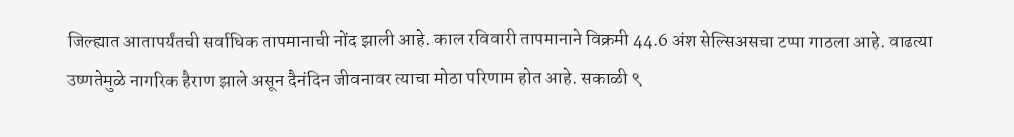जिल्ह्यात आतापर्यंतची सर्वाधिक तापमानाची नोंद झाली आहे. काल रविवारी तापमानाने विक्रमी 44.6 अंश सेल्सिअसचा टप्पा गाठला आहे. वाढत्या उष्णतेमुळे नागरिक हैराण झाले असून दैनंदिन जीवनावर त्याचा मोठा परिणाम होत आहे. सकाळी ९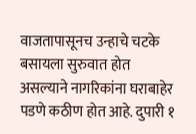वाजतापासूनच उन्हाचे चटके बसायला सुरुवात होत असल्याने नागरिकांना घराबाहेर पडणे कठीण होत आहे. दुपारी १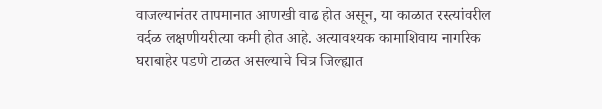वाजल्यानंतर तापमानात आणखी वाढ होत असून, या काळात रस्त्यांवरील वर्दळ लक्षणीयरीत्या कमी होत आहे. अत्यावश्यक कामाशिवाय नागरिक घराबाहेर पडणे टाळत असल्याचे चित्र जिल्ह्यात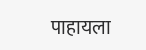पाहायला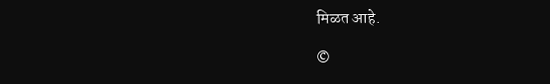मिळत आहे.

©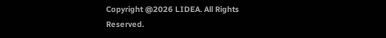Copyright @2026 LIDEA. All Rights Reserved.